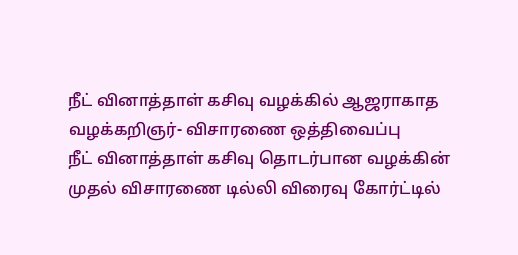நீட் வினாத்தாள் கசிவு வழக்கில் ஆஜராகாத வழக்கறிஞர்- விசாரணை ஒத்திவைப்பு
நீட் வினாத்தாள் கசிவு தொடர்பான வழக்கின் முதல் விசாரணை டில்லி விரைவு கோர்ட்டில்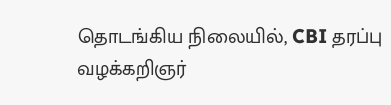தொடங்கிய நிலையில், CBI தரப்பு வழக்கறிஞர்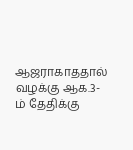ஆஜராகாததால் வழக்கு ஆக.3-ம் தேதிக்கு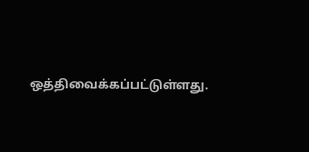ஒத்திவைக்கப்பட்டுள்ளது.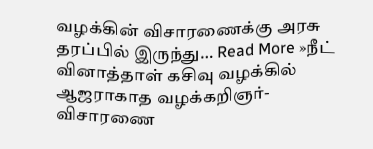வழக்கின் விசாரணைக்கு அரசு தரப்பில் இருந்து… Read More »நீட் வினாத்தாள் கசிவு வழக்கில் ஆஜராகாத வழக்கறிஞர்- விசாரணை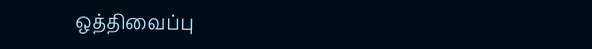ஒத்திவைப்பு